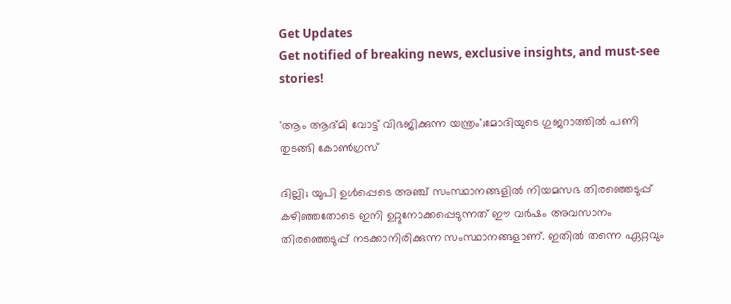Get Updates
Get notified of breaking news, exclusive insights, and must-see stories!

'ആം ആദ്മി വോട്ട് വിഭജിക്കുന്ന യന്ത്രം';മോദിയുടെ ഗുജറാത്തിൽ പണി തുടങ്ങി കോൺഗ്രസ്

ദില്ലി; യുപി ഉൾപ്പെടെ അഞ്ച് സംസ്ഥാനങ്ങളിൽ നിയമസഭ തിരഞ്ഞെടുപ്പ് കഴിഞ്ഞതോടെ ഇനി ഉറ്റുനോക്കപ്പെടുന്നത് ഈ വർഷം അവസാനം തിരഞ്ഞെടുപ്പ് നടക്കാനിരിക്കുന്ന സംസ്ഥാനങ്ങളാണ്. ഇതിൽ തന്നെ ഏറ്റവും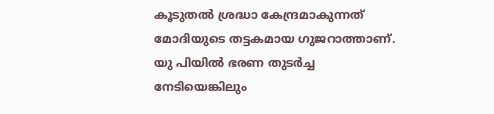കൂടുതൽ ശ്രദ്ധാ കേന്ദ്രമാകുന്നത് മോദിയുടെ തട്ടകമായ ഗുജറാത്താണ്. യു പിയിൽ ഭരണ തുടർച്ച നേടിയെങ്കിലും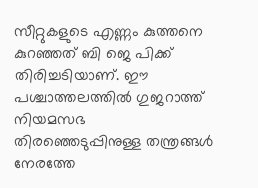സീറ്റുകളുടെ എണ്ണം കുത്തനെ കുറഞ്ഞത് ബി ജെ പിക്ക് തിരിച്ചടിയാണ്. ഈ പശ്ചാത്തലത്തിൽ ഗുജറാത്ത് നിയമസഭ തിരഞ്ഞെടുപ്പിനുള്ള തന്ത്രങ്ങൾ നേരത്തേ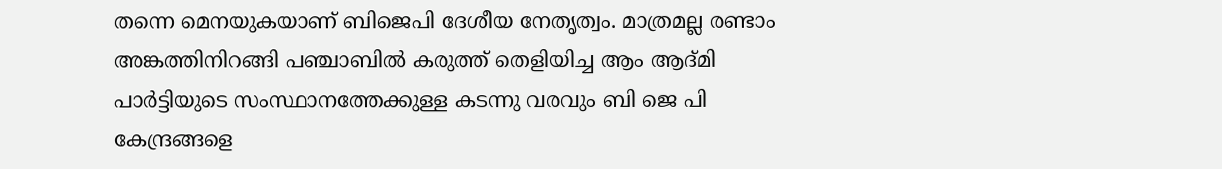തന്നെ മെനയുകയാണ് ബിജെപി ദേശീയ നേതൃത്വം. മാത്രമല്ല രണ്ടാം അങ്കത്തിനിറങ്ങി പഞ്ചാബിൽ കരുത്ത് തെളിയിച്ച ആം ആദ്മി പാർട്ടിയുടെ സംസ്ഥാനത്തേക്കുള്ള കടന്നു വരവും ബി ജെ പി കേന്ദ്രങ്ങളെ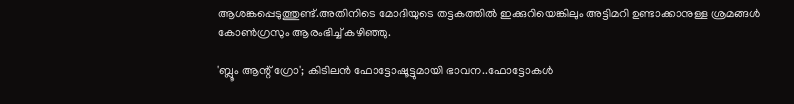ആശങ്കപ്പെടുത്തുണ്ട്.അതിനിടെ മോദിയുടെ തട്ടകത്തിൽ ഇക്കുറിയെങ്കിലും അട്ടിമറി ഉണ്ടാക്കാനുള്ള ശ്രമങ്ങൾ കോൺഗ്രസും ആരംഭിച്ച് കഴിഞ്ഞു.

'ബ്ലൂം ആന്റ് ഗ്രോ'; കിടിലൻ ഫോട്ടോഷൂട്ടുമായി ഭാവന..ഫോട്ടോകൾ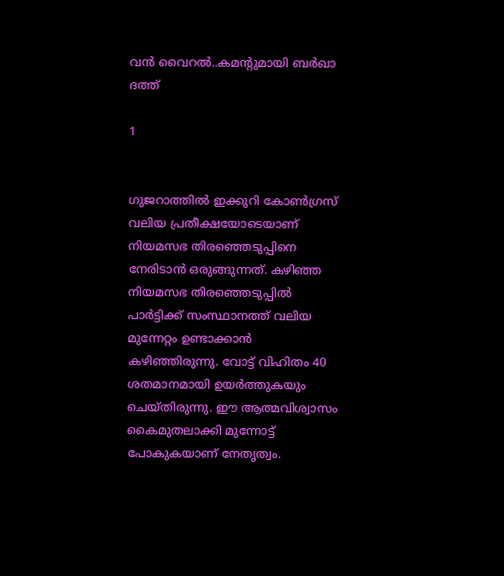വൻ വൈറൽ..കമന്റുമായി ബർഖാ ദത്ത്

1


ഗുജറാത്തിൽ ഇക്കുറി കോൺഗ്രസ് വലിയ പ്രതീക്ഷയോടെയാണ് നിയമസഭ തിരഞ്ഞെടുപ്പിനെ നേരിടാൻ ഒരുങ്ങുന്നത്. കഴിഞ്ഞ നിയമസഭ തിരഞ്ഞെടുപ്പിൽ പാർട്ടിക്ക് സംസ്ഥാനത്ത് വലിയ മുന്നേറ്റം ഉണ്ടാക്കാൻ കഴിഞ്ഞിരുന്നു. വോട്ട് വിഹിതം 40 ശതമാനമായി ഉയർത്തുകയും ചെയ്തിരുന്നു. ഈ ആത്മവിശ്വാസം കൈമുതലാക്കി മുന്നോട്ട് പോകുകയാണ് നേതൃത്വം.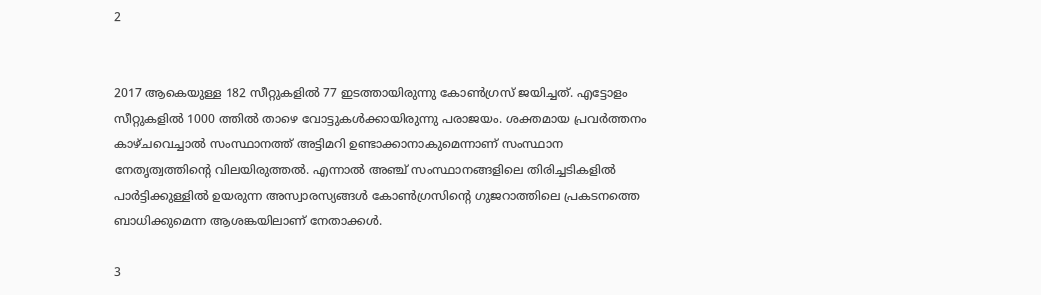2


2017 ആകെയുള്ള 182 സീറ്റുകളിൽ 77 ഇടത്തായിരുന്നു കോൺഗ്രസ് ജയിച്ചത്. എട്ടോളം സീറ്റുകളിൽ 1000 ത്തിൽ താഴെ വോട്ടുകൾക്കായിരുന്നു പരാജയം. ശക്തമായ പ്രവർത്തനം കാഴ്ചവെച്ചാൽ സംസ്ഥാനത്ത് അട്ടിമറി ഉണ്ടാക്കാനാകുമെന്നാണ് സംസ്ഥാന നേതൃത്വത്തിന്റെ വിലയിരുത്തൽ. എന്നാൽ അഞ്ച് സംസ്ഥാനങ്ങളിലെ തിരിച്ചടികളിൽ പാർട്ടിക്കുള്ളിൽ ഉയരുന്ന അസ്വാരസ്യങ്ങൾ കോൺഗ്രസിന്റെ ഗുജറാത്തിലെ പ്രകടനത്തെ ബാധിക്കുമെന്ന ആശങ്കയിലാണ് നേതാക്കൾ.

3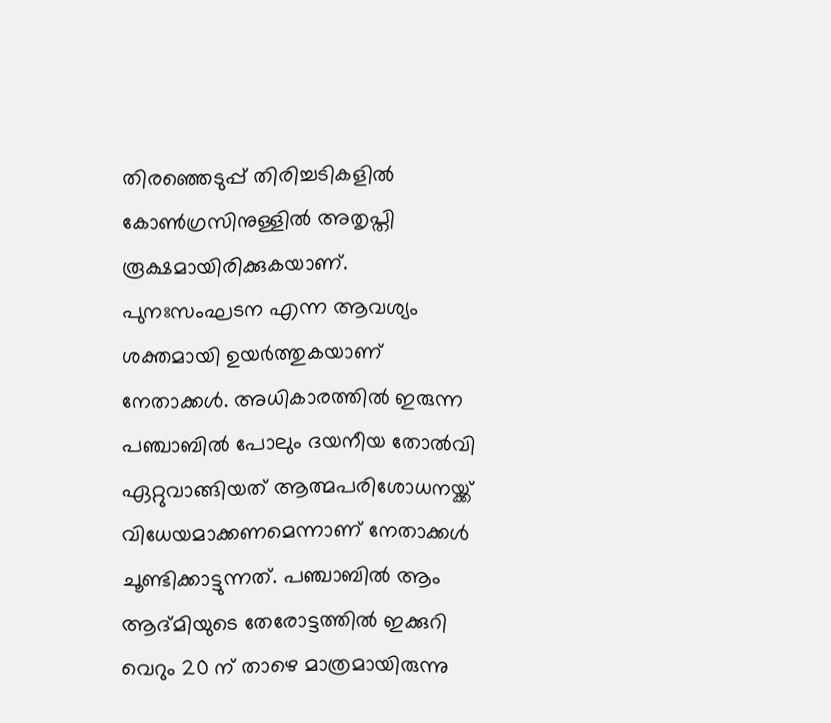തിരഞ്ഞെടുപ്പ് തിരിച്ചടികളിൽ കോൺഗ്രസിനുള്ളിൽ അതൃപ്തി രൂക്ഷമായിരിക്കുകയാണ്. പുനഃസംഘടന എന്ന ആവശ്യം ശക്തമായി ഉയർത്തുകയാണ് നേതാക്കൾ. അധികാരത്തിൽ ഇരുന്ന പഞ്ചാബിൽ പോലും ദയനീയ തോൽവി ഏറ്റുവാങ്ങിയത് ആത്മപരിശോധനയ്ക്ക് വിധേയമാക്കണമെന്നാണ് നേതാക്കൾ ചൂണ്ടിക്കാട്ടുന്നത്. പഞ്ചാബിൽ ആം ആദ്മിയുടെ തേരോട്ടത്തിൽ ഇക്കുറി വെറും 20 ന് താഴെ മാത്രമായിരുന്നു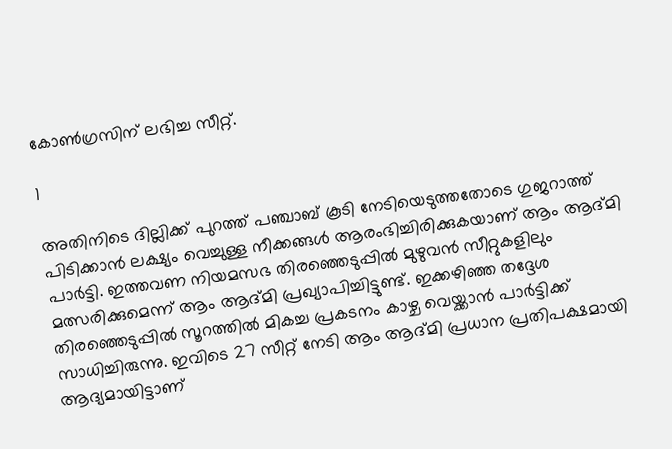കോൺഗ്രസിന് ലഭിച്ച സീറ്റ്.

1

അതിനിടെ ദില്ലിക്ക് പുറത്ത് പഞ്ചാബ് കൂടി നേടിയെടുത്തതോടെ ഗുജറാത്ത് പിടിക്കാൻ ലക്ഷ്യം വെച്ചുള്ള നീക്കങ്ങൾ ആരംഭിച്ചിരിക്കുകയാണ് ആം ആദ്മി പാർട്ടി. ഇത്തവണ നിയമസഭ തിരഞ്ഞെടുപ്പിൽ മുഴുവൻ സീറ്റുകളിലും മത്സരിക്കുമെന്ന് ആം ആദ്മി പ്രഖ്യാപിച്ചിട്ടുണ്ട്. ഇക്കഴിഞ്ഞ തദ്ദേശ തിരഞ്ഞെടുപ്പിൽ സൂറത്തിൽ മികച്ച പ്രകടനം കാഴ്ച വെയ്ക്കാൻ പാർട്ടിക്ക് സാധിച്ചിരുന്നു. ഇവിടെ 27 സീറ്റ് നേടി ആം ആദ്മി പ്രധാന പ്രതിപക്ഷമായി ആദ്യമായിട്ടാണ്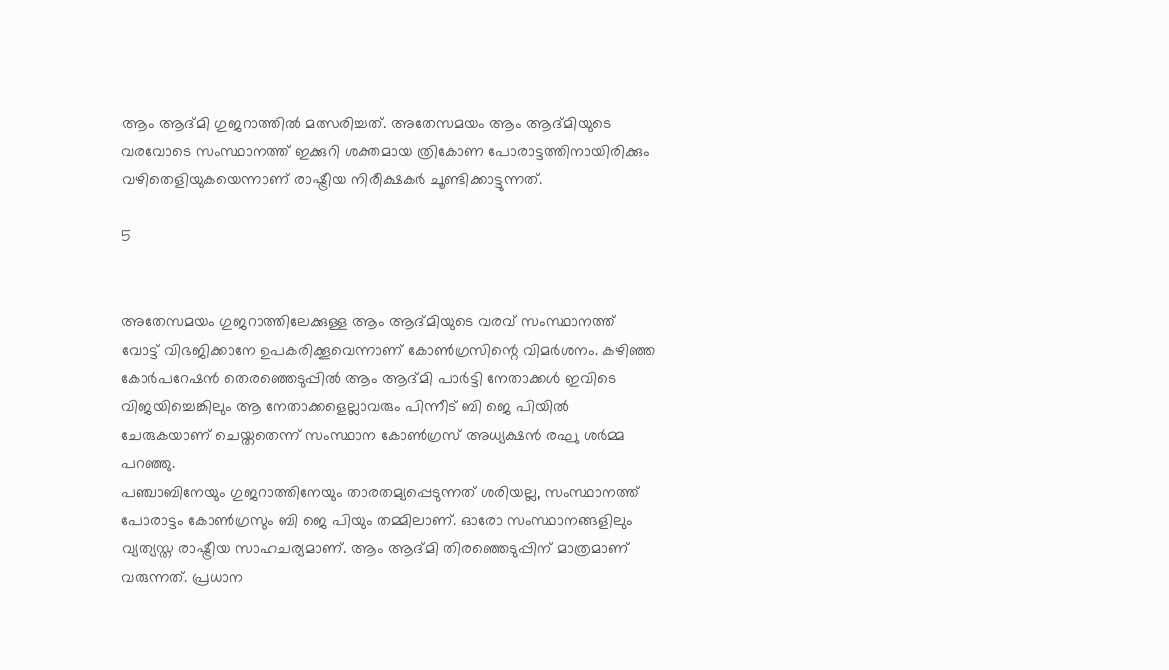ആം ആദ്മി ഗുജറാത്തിൽ മത്സരിച്ചത്. അതേസമയം ആം ആദ്മിയുടെ വരവോടെ സംസ്ഥാനത്ത് ഇക്കുറി ശക്തമായ ത്രികോണ പോരാട്ടത്തിനായിരിക്കും വഴിതെളിയുകയെന്നാണ് രാഷ്ട്രീയ നിരീക്ഷകർ ചൂണ്ടിക്കാട്ടുന്നത്.

5


അതേസമയം ഗുജറാത്തിലേക്കുള്ള ആം ആദ്മിയുടെ വരവ് സംസ്ഥാനത്ത് വോട്ട് വിഭജിക്കാനേ ഉപകരിക്കൂവെന്നാണ് കോൺഗ്രസിന്റെ വിമർശനം. കഴിഞ്ഞ കോർപറേഷൻ തെരഞ്ഞെടുപ്പിൽ ആം ആദ്മി പാർട്ടി നേതാക്കൾ ഇവിടെ വിജയിച്ചെങ്കിലും ആ നേതാക്കളെല്ലാവരും പിന്നീട് ബി ജെ പിയിൽ ചേരുകയാണ് ചെയ്തതെന്ന് സംസ്ഥാന കോൺഗ്രസ് അധ്യക്ഷൻ രഘു ശർമ്മ പറഞ്ഞു.
പഞ്ചാബിനേയും ഗുജറാത്തിനേയും താരതമ്യപ്പെടുന്നത് ശരിയല്ല, സംസ്ഥാനത്ത് പോരാട്ടം കോൺഗ്രസും ബി ജെ പിയും തമ്മിലാണ്. ഓരോ സംസ്ഥാനങ്ങളിലും വ്യത്യസ്ത രാഷ്ട്രീയ സാഹചര്യമാണ്. ആം ആദ്മി തിരഞ്ഞെടുപ്പിന് മാത്രമാണ് വരുന്നത്. പ്രധാന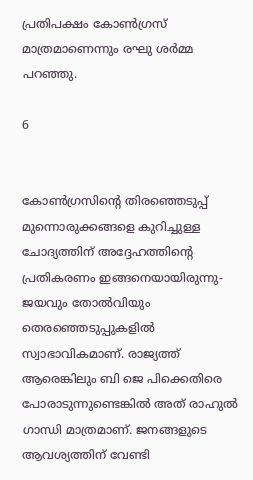പ്രതിപക്ഷം കോൺഗ്രസ് മാത്രമാണെന്നും രഘു ശർമ്മ പറഞ്ഞു.

6


കോൺഗ്രസിന്റെ തിരഞ്ഞെടുപ്പ് മുന്നൊരുക്കങ്ങളെ കുറിച്ചുള്ള ചോദ്യത്തിന് അദ്ദേഹത്തിന്റെ പ്രതികരണം ഇങ്ങനെയായിരുന്നു- ജയവും തോൽവിയും തെരഞ്ഞെടുപ്പുകളിൽ സ്വാഭാവികമാണ്. രാജ്യത്ത് ആരെങ്കിലും ബി ജെ പിക്കെതിരെ പോരാടുന്നുണ്ടെങ്കിൽ അത് രാഹുൽ ഗാന്ധി മാത്രമാണ്. ജനങ്ങളുടെ ആവശ്യത്തിന് വേണ്ടി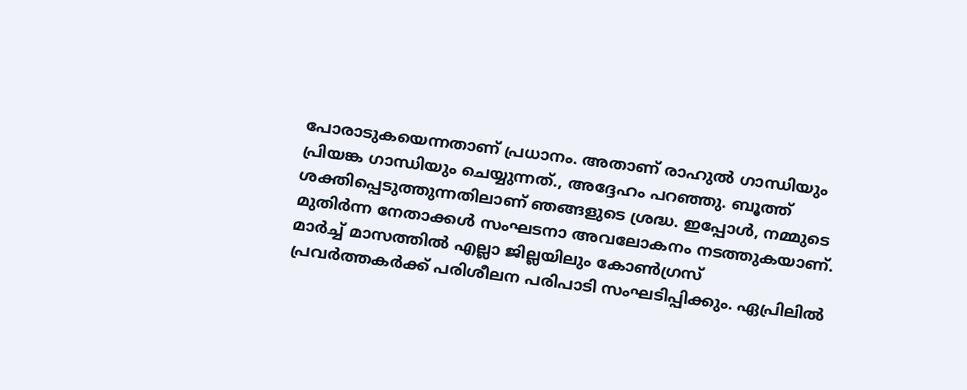പോരാടുകയെന്നതാണ് പ്രധാനം. അതാണ് രാഹുൽ ഗാന്ധിയും പ്രിയങ്ക ഗാന്ധിയും ചെയ്യുന്നത്., അദ്ദേഹം പറഞ്ഞു. ബൂത്ത് ശക്തിപ്പെടുത്തുന്നതിലാണ് ഞങ്ങളുടെ ശ്രദ്ധ. ഇപ്പോൾ, നമ്മുടെ മുതിർന്ന നേതാക്കൾ സംഘടനാ അവലോകനം നടത്തുകയാണ്. മാർച്ച് മാസത്തിൽ എല്ലാ ജില്ലയിലും കോൺഗ്രസ് പ്രവർത്തകർക്ക് പരിശീലന പരിപാടി സംഘടിപ്പിക്കും. ഏപ്രിലിൽ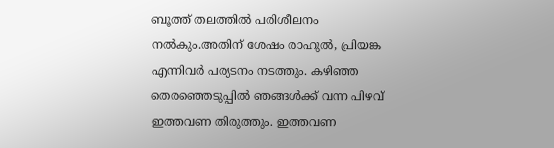ബൂത്ത് തലത്തിൽ പരിശീലനം നൽകും.അതിന് ശേഷം രാഹുല്‍, പ്രിയങ്ക എന്നിവര്‍ പര്യടനം നടത്തും. കഴിഞ്ഞ തെരഞ്ഞെടുപ്പില്‍ ഞങ്ങള്‍ക്ക് വന്ന പിഴവ് ഇത്തവണ തിരുത്തും. ഇത്തവണ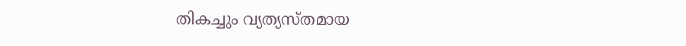തികച്ചും വ്യത്യസ്തമായ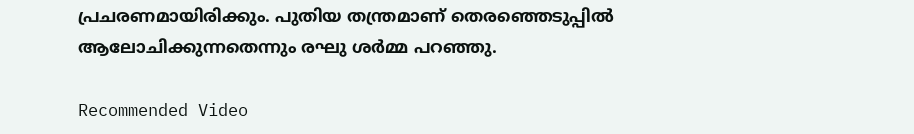പ്രചരണമായിരിക്കും. പുതിയ തന്ത്രമാണ് തെരഞ്ഞെടുപ്പില്‍ ആലോചിക്കുന്നതെന്നും രഘു ശര്‍മ്മ പറഞ്ഞു.

Recommended Video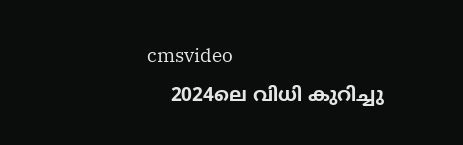cmsvideo
    2024ലെ വിധി കുറിച്ചു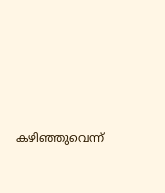കഴിഞ്ഞുവെന്ന്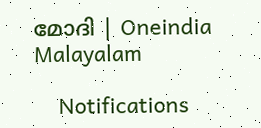മോദി | Oneindia Malayalam

    Notifications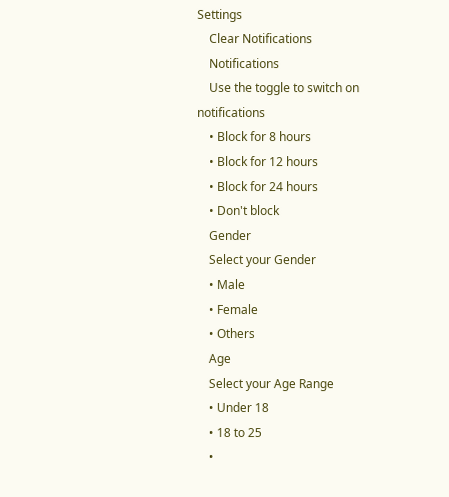Settings
    Clear Notifications
    Notifications
    Use the toggle to switch on notifications
    • Block for 8 hours
    • Block for 12 hours
    • Block for 24 hours
    • Don't block
    Gender
    Select your Gender
    • Male
    • Female
    • Others
    Age
    Select your Age Range
    • Under 18
    • 18 to 25
    •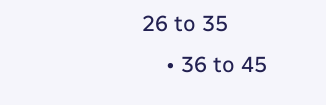26 to 35
    • 36 to 45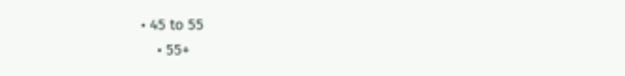• 45 to 55
    • 55+